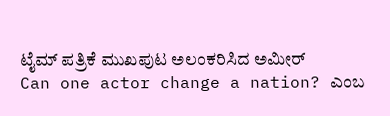ಟೈಮ್ ಪತ್ರಿಕೆ ಮುಖಪುಟ ಅಲಂಕರಿಸಿದ ಅಮೀರ್
Can one actor change a nation? ಎಂಬ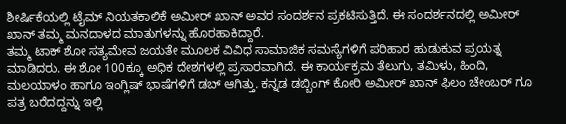ಶೀರ್ಷಿಕೆಯಲ್ಲಿ ಟೈಮ್ ನಿಯತಕಾಲಿಕೆ ಅಮೀರ್ ಖಾನ್ ಅವರ ಸಂದರ್ಶನ ಪ್ರಕಟಿಸುತ್ತಿದೆ. ಈ ಸಂದರ್ಶನದಲ್ಲಿ ಅಮೀರ್ ಖಾನ್ ತಮ್ಮ ಮನದಾಳದ ಮಾತುಗಳನ್ನು ಹೊರಹಾಕಿದ್ದಾರೆ.
ತಮ್ಮ ಟಾಕ್ ಶೋ ಸತ್ಯಮೇವ ಜಯತೇ ಮೂಲಕ ವಿವಿಧ ಸಾಮಾಜಿಕ ಸಮಸ್ಯೆಗಳಿಗೆ ಪರಿಹಾರ ಹುಡುಕುವ ಪ್ರಯತ್ನ ಮಾಡಿದರು. ಈ ಶೋ 100ಕ್ಕೂ ಅಧಿಕ ದೇಶಗಳಲ್ಲಿ ಪ್ರಸಾರವಾಗಿದೆ. ಈ ಕಾರ್ಯಕ್ರಮ ತೆಲುಗು, ತಮಿಳು, ಹಿಂದಿ, ಮಲಯಾಳಂ ಹಾಗೂ ಇಂಗ್ಲಿಷ್ ಭಾಷೆಗಳಿಗೆ ಡಬ್ ಆಗಿತ್ತು. ಕನ್ನಡ ಡಬ್ಬಿಂಗ್ ಕೋರಿ ಅಮೀರ್ ಖಾನ್ ಫಿಲಂ ಚೇಂಬರ್ ಗೂ ಪತ್ರ ಬರೆದದ್ದನ್ನು ಇಲ್ಲಿ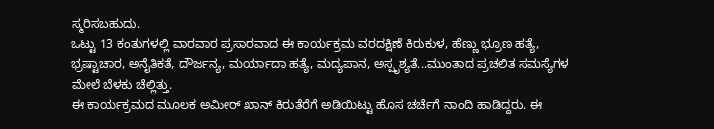ಸ್ಮರಿಸಬಹುದು.
ಒಟ್ಟು 13 ಕಂತುಗಳಲ್ಲಿ ವಾರವಾರ ಪ್ರಸಾರವಾದ ಈ ಕಾರ್ಯಕ್ರಮ ವರದಕ್ಷಿಣೆ ಕಿರುಕುಳ, ಹೆಣ್ಣು ಭ್ರೂಣ ಹತ್ಯೆ, ಭ್ರಷ್ಟಾಚಾರ, ಅನೈತಿಕತೆ, ದೌರ್ಜನ್ಯ, ಮರ್ಯಾದಾ ಹತ್ಯೆ, ಮದ್ಯಪಾನ, ಅಸ್ಪೃಶ್ಯತೆ...ಮುಂತಾದ ಪ್ರಚಲಿತ ಸಮಸ್ಯೆಗಳ ಮೇಲೆ ಬೆಳಕು ಚೆಲ್ಲಿತ್ತು.
ಈ ಕಾರ್ಯಕ್ರಮದ ಮೂಲಕ ಅಮೀರ್ ಖಾನ್ ಕಿರುತೆರೆಗೆ ಅಡಿಯಿಟ್ಟು ಹೊಸ ಚರ್ಚೆಗೆ ನಾಂದಿ ಹಾಡಿದ್ದರು. ಈ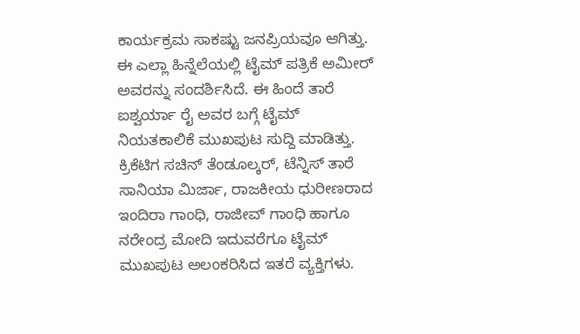ಕಾರ್ಯಕ್ರಮ ಸಾಕಷ್ಟು ಜನಪ್ರಿಯವೂ ಆಗಿತ್ತು. ಈ ಎಲ್ಲಾ ಹಿನ್ನೆಲೆಯಲ್ಲಿ ಟೈಮ್ ಪತ್ರಿಕೆ ಅಮೀರ್ ಅವರನ್ನು ಸಂದರ್ಶಿಸಿದೆ. ಈ ಹಿಂದೆ ತಾರೆ ಐಶ್ವರ್ಯಾ ರೈ ಅವರ ಬಗ್ಗೆ ಟೈಮ್ ನಿಯತಕಾಲಿಕೆ ಮುಖಪುಟ ಸುದ್ದಿ ಮಾಡಿತ್ತು.
ಕ್ರಿಕೆಟಿಗ ಸಚಿನ್ ತೆಂಡೂಲ್ಕರ್, ಟೆನ್ನಿಸ್ ತಾರೆ ಸಾನಿಯಾ ಮಿರ್ಜಾ, ರಾಜಕೀಯ ಧುರೀಣರಾದ ಇಂದಿರಾ ಗಾಂಧಿ, ರಾಜೀವ್ ಗಾಂಧಿ ಹಾಗೂ ನರೇಂದ್ರ ಮೋದಿ ಇದುವರೆಗೂ ಟೈಮ್ ಮುಖಪುಟ ಅಲಂಕರಿಸಿದ ಇತರೆ ವ್ಯಕ್ತಿಗಳು.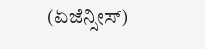(ಏಜೆನ್ಸೀಸ್)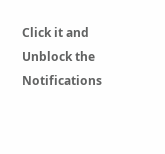Click it and Unblock the Notifications